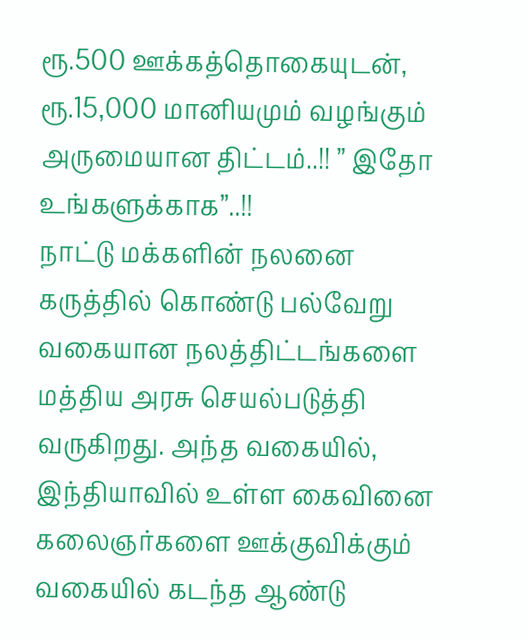ரூ.500 ஊக்கத்தொகையுடன், ரூ.15,000 மானியமும் வழங்கும் அருமையான திட்டம்..!! ” இதோ உங்களுக்காக”..!!
நாட்டு மக்களின் நலனை கருத்தில் கொண்டு பல்வேறு வகையான நலத்திட்டங்களை மத்திய அரசு செயல்படுத்தி வருகிறது. அந்த வகையில், இந்தியாவில் உள்ள கைவினை கலைஞர்களை ஊக்குவிக்கும் வகையில் கடந்த ஆண்டு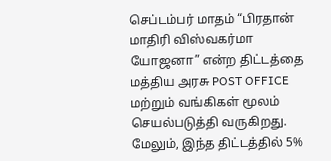செப்டம்பர் மாதம் “பிரதான் மாதிரி விஸ்வகர்மா யோஜனா” என்ற திட்டத்தை மத்திய அரசு POST OFFICE மற்றும் வங்கிகள் மூலம் செயல்படுத்தி வருகிறது. மேலும், இந்த திட்டத்தில் 5%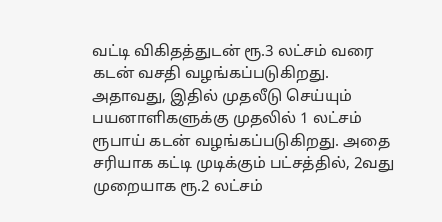வட்டி விகிதத்துடன் ரூ.3 லட்சம் வரை கடன் வசதி வழங்கப்படுகிறது. அதாவது, இதில் முதலீடு செய்யும் பயனாளிகளுக்கு முதலில் 1 லட்சம் ரூபாய் கடன் வழங்கப்படுகிறது. அதை சரியாக கட்டி முடிக்கும் பட்சத்தில், 2வது முறையாக ரூ.2 லட்சம்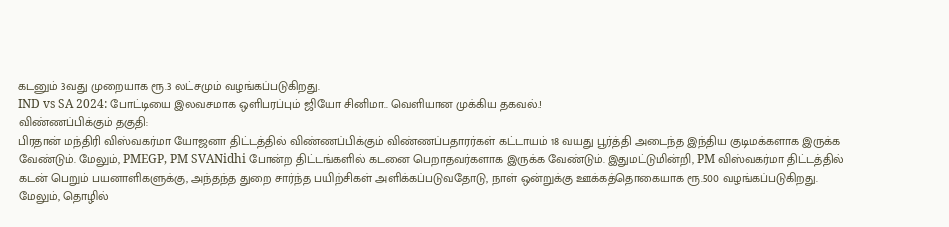கடனும் 3வது முறையாக ரூ.3 லட்சமும் வழங்கப்படுகிறது.
IND vs SA 2024: போட்டியை இலவசமாக ஒளிபரப்பும் ஜியோ சினிமா.. வெளியான முக்கிய தகவல்.!
விண்ணப்பிக்கும் தகுதி:
பிரதான் மந்திரி விஸ்வகர்மா யோஜனா திட்டத்தில் விண்ணப்பிக்கும் விண்ணப்பதாரர்கள் கட்டாயம் 18 வயது பூர்த்தி அடைந்த இந்திய குடிமக்களாக இருக்க வேண்டும். மேலும், PMEGP, PM SVANidhi போன்ற திட்டங்களில் கடனை பெறாதவர்களாக இருக்க வேண்டும். இதுமட்டுமின்றி, PM விஸ்வகர்மா திட்டத்தில் கடன் பெறும் பயனாளிகளுக்கு, அந்தந்த துறை சார்ந்த பயிற்சிகள் அளிக்கப்படுவதோடு, நாள் ஒன்றுக்கு ஊக்கத்தொகையாக ரூ.500 வழங்கப்படுகிறது. மேலும், தொழில்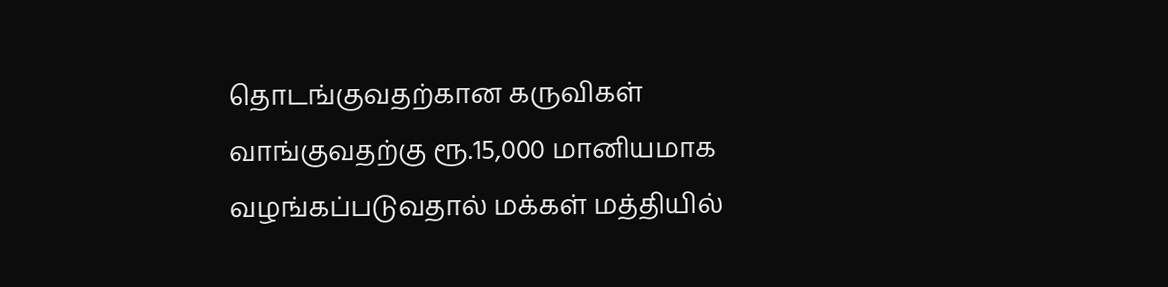தொடங்குவதற்கான கருவிகள் வாங்குவதற்கு ரூ.15,000 மானியமாக வழங்கப்படுவதால் மக்கள் மத்தியில்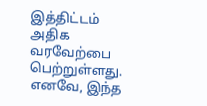இத்திட்டம் அதிக வரவேற்பை பெற்றுள்ளது. எனவே, இந்த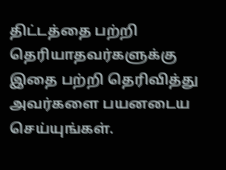திட்டத்தை பற்றி தெரியாதவர்களுக்கு இதை பற்றி தெரிவித்து அவர்களை பயனடைய செய்யுங்கள்.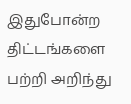இதுபோன்ற திட்டங்களை பற்றி அறிந்து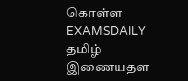கொள்ள EXAMSDAILY தமிழ் இணையதள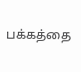பக்கத்தை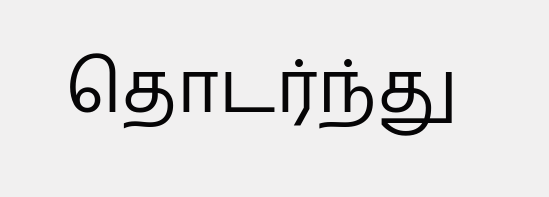தொடர்ந்து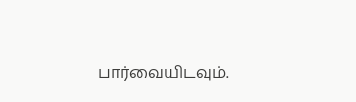பார்வையிடவும்.